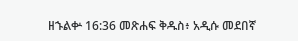ዘኁልቍ 16:36 መጽሐፍ ቅዱስ፥ አዲሱ መደበኛ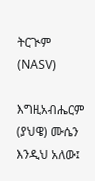ትርጒም (NASV)

እግዚአብሔርም (ያህዌ) ሙሴን እንዲህ አለው፤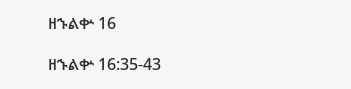ዘኁልቍ 16

ዘኁልቍ 16:35-43